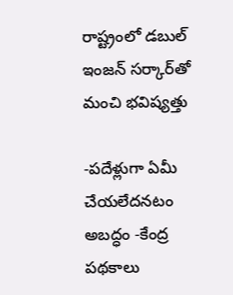రాష్ట్రంలో డబుల్‌ ఇంజన్‌ సర్కార్‌తో మంచి భవిష్యత్తు

-పదేళ్లుగా ఏమీ చేయలేదనటం అబద్ధం -కేంద్ర పథకాలు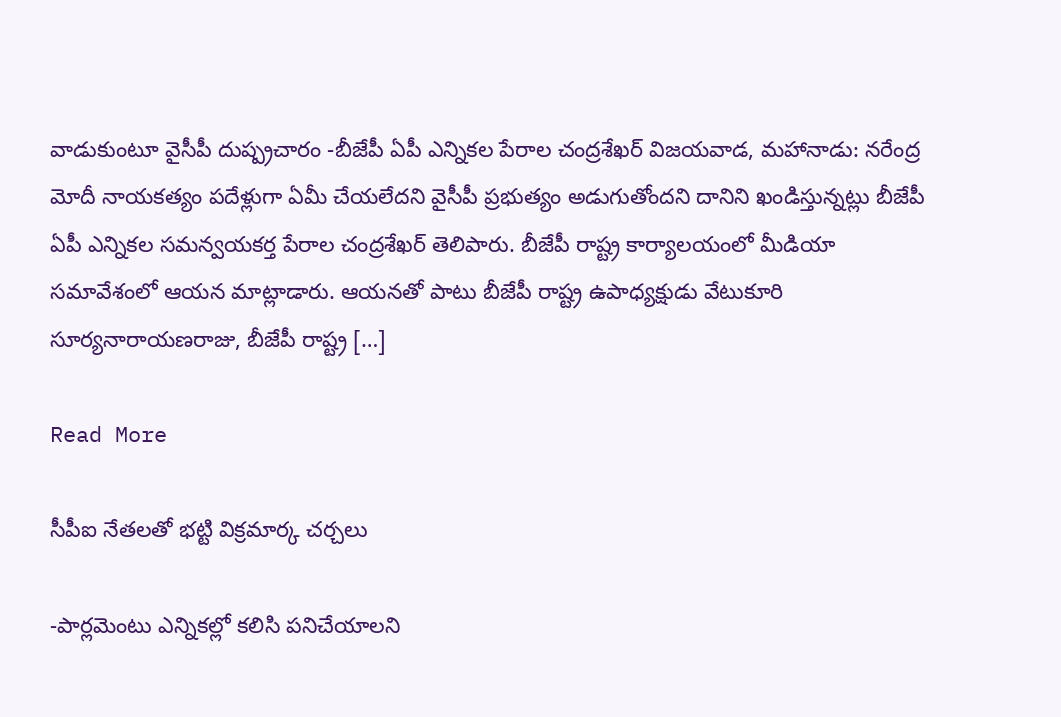వాడుకుంటూ వైసీపీ దుష్ప్రచారం -బీజేపీ ఏపీ ఎన్నికల పేరాల చంద్రశేఖర్‌ విజయవాడ, మహానాడు: నరేంద్ర మోదీ నాయకత్యం పదేళ్లుగా ఏమీ చేయలేదని వైసీపీ ప్రభుత్యం అడుగుతోందని దానిని ఖండిస్తున్నట్లు బీజేపీ ఏపీ ఎన్నికల సమన్వయకర్త పేరాల చంద్రశేఖర్‌ తెలిపారు. బీజేపీ రాష్ట్ర కార్యాలయంలో మీడియా సమావేశంలో ఆయన మాట్లాడారు. ఆయనతో పాటు బీజేపీ రాష్ట్ర ఉపాధ్యక్షుడు వేటుకూరి సూర్యనారాయణరాజు, బీజేపీ రాష్ట్ర […]

Read More

సీపీఐ నేతలతో భట్టి విక్రమార్క చర్చలు

-పార్లమెంటు ఎన్నికల్లో కలిసి పనిచేయాలని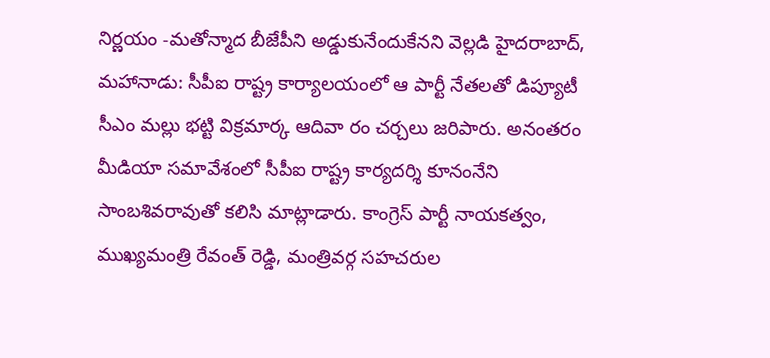నిర్ణయం -మతోన్మాద బీజేపీని అడ్డుకునేందుకేనని వెల్లడి హైదరాబాద్‌, మహానాడు: సీపీఐ రాష్ట్ర కార్యాలయంలో ఆ పార్టీ నేతలతో డిప్యూటీ సీఎం మల్లు భట్టి విక్రమార్క ఆదివా రం చర్చలు జరిపారు. అనంతరం మీడియా సమావేశంలో సీపీఐ రాష్ట్ర కార్యదర్శి కూనంనేని సాంబశివరావుతో కలిసి మాట్లాడారు. కాంగ్రెస్‌ పార్టీ నాయకత్వం, ముఖ్యమంత్రి రేవంత్‌ రెడ్డి, మంత్రివర్గ సహచరుల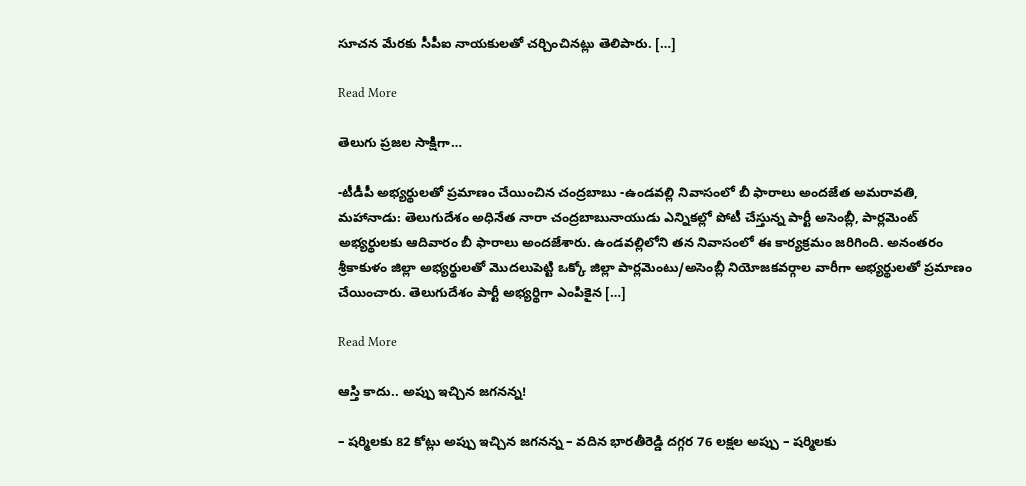సూచన మేరకు సీపీఐ నాయకులతో చర్చించినట్లు తెలిపారు. […]

Read More

తెలుగు ప్రజల సాక్షిగా…

-టీడీపీ అభ్యర్థులతో ప్రమాణం చేయించిన చంద్రబాబు -ఉండవల్లి నివాసంలో బీ ఫారాలు అందజేత అమరావతి, మహానాడు: తెలుగుదేశం అధినేత నారా చంద్రబాబునాయుడు ఎన్నికల్లో పోటీ చేస్తున్న పార్టీ అసెంబ్లీ, పార్లమెంట్‌ అభ్యర్థులకు ఆదివారం బీ ఫారాలు అందజేశారు. ఉండవల్లిలోని తన నివాసంలో ఈ కార్యక్రమం జరిగింది. అనంతరం శ్రీకాకుళం జిల్లా అభ్యర్థులతో మొదలుపెట్టి ఒక్కో జిల్లా పార్లమెంటు/అసెంబ్లీ నియోజకవర్గాల వారీగా అభ్యర్థులతో ప్రమాణం చేయించారు. తెలుగుదేశం పార్టీ అభ్యర్థిగా ఎంపికైన […]

Read More

ఆస్తి కాదు.. అప్పు ఇచ్చిన జగనన్న!

– షర్మిలకు 82 కోట్లు అప్పు ఇచ్చిన జగనన్న – వదిన భారతీరెడ్డి దగ్గర 76 లక్షల అప్పు – షర్మిలకు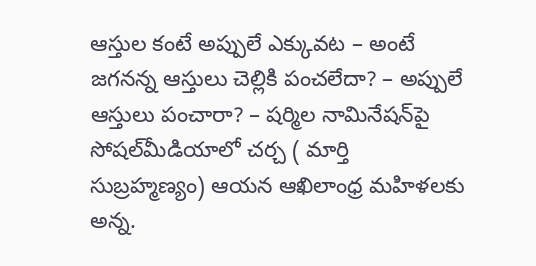ఆస్తుల కంటే అప్పులే ఎక్కువట – అంటే జగనన్న ఆస్తులు చెల్లికి పంచలేదా? – అప్పులే ఆస్తులు పంచారా? – షర్మిల నామినేషన్‌పై సోషల్‌మీడియాలో చర్చ ( మార్తి సుబ్రహ్మణ్యం) ఆయన ఆఖిలాంధ్ర మహిళలకు అన్న.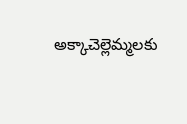అక్కాచెల్లెమ్మలకు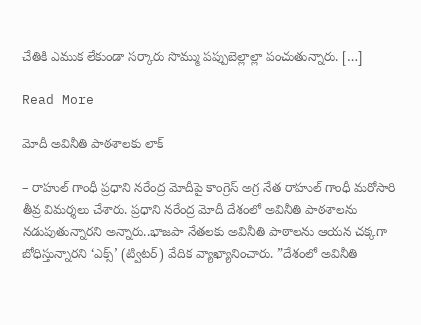చేతికి ఎముక లేకుండా సర్కారు సొమ్ము పప్పుబెల్లాల్లా పంచుతున్నారు. […]

Read More

మోదీ అవినీతి పాఠశాలకు లాక్

– రాహుల్ గాంధీ ప్రధాని నరేంద్ర మోదీపై కాంగ్రెస్‌ అగ్ర నేత రాహుల్‌ గాంధీ మరోసారి తీవ్ర విమర్శలు చేశారు. ప్రధాని నరేంద్ర మోదీ దేశంలో అవినీతి పాఠశాలను నడుపుతున్నారని అన్నారు..భాజపా నేతలకు అవినీతి పాఠాలను ఆయన చక్కగా బోధిస్తున్నారని ‘ఎక్స్‌’ (ట్విటర్‌) వేదిక వ్యాఖ్యానించారు. ”దేశంలో అవినీతి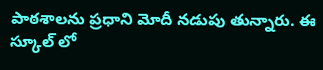పాఠశాలను ప్రధాని మోదీ నడుపు తున్నారు. ఈ స్కూల్‌ లో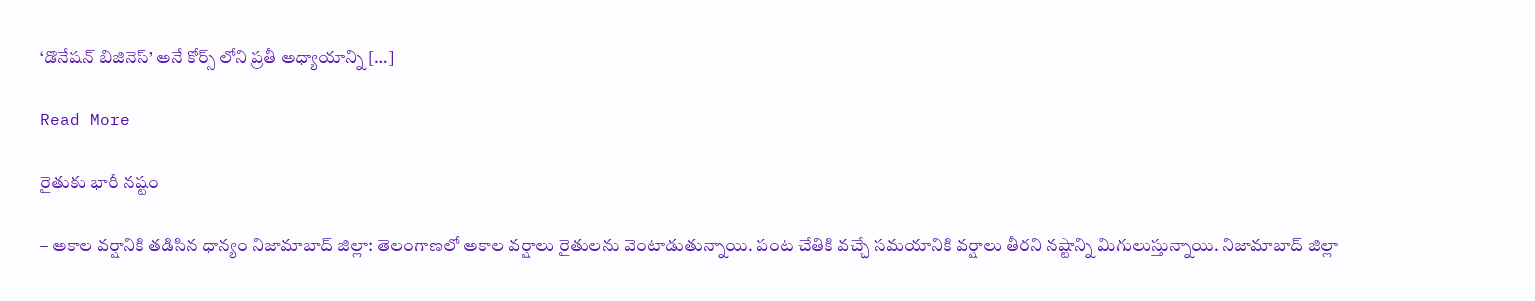‘డొనేషన్‌ బిజినెస్‌’ అనే కోర్స్‌ లోని ప్రతీ అధ్యాయాన్ని […]

Read More

రైతుకు భారీ నష్టం

– అకాల వర్షానికి తడిసిన ధాన్యం నిజామాబాద్ జిల్లా: తెలంగాణలో అకాల వర్షాలు రైతులను వెంటాడుతున్నాయి. పంట చేతికి వచ్చే సమయానికి వర్షాలు తీరని నష్టాన్ని మిగులుస్తున్నాయి. నిజామాబాద్ జిల్లా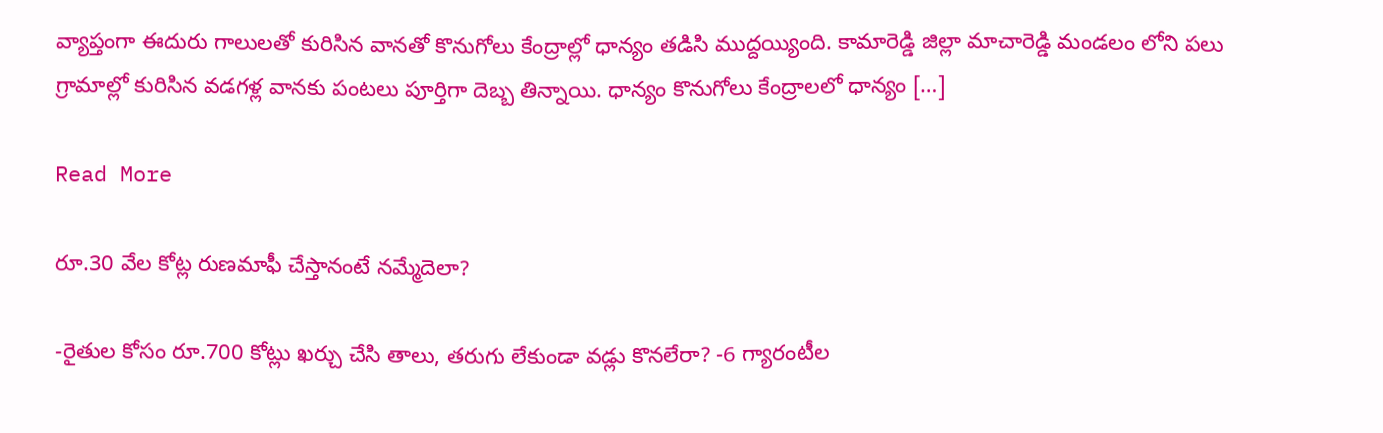వ్యాప్తంగా ఈదురు గాలులతో కురిసిన వానతో కొనుగోలు కేంద్రాల్లో ధాన్యం తడిసి ముద్దయ్యింది. కామారెడ్డి జిల్లా మాచారెడ్డి మండలం లోని పలు గ్రామాల్లో కురిసిన వడగళ్ల వానకు పంటలు పూర్తిగా దెబ్బ తిన్నాయి. ధాన్యం కొనుగోలు కేంద్రాలలో ధాన్యం […]

Read More

రూ.30 వేల కోట్ల రుణమాఫీ చేస్తానంటే నమ్మేదెలా?

-రైతుల కోసం రూ.700 కోట్లు ఖర్చు చేసి తాలు, తరుగు లేకుండా వడ్లు కొనలేరా? -6 గ్యారంటీల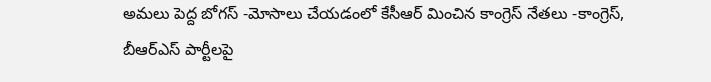అమలు పెద్ద బోగస్ -మోసాలు చేయడంలో కేసీఆర్ మించిన కాంగ్రెస్ నేతలు -కాంగ్రెస్, బీఆర్ఎస్ పార్టీలపై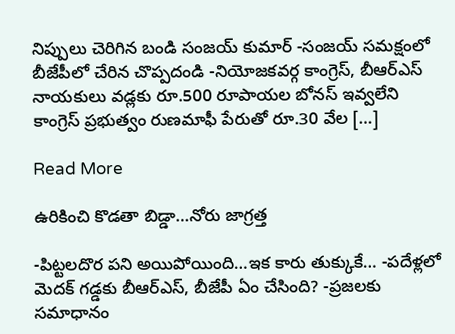నిప్పులు చెరిగిన బండి సంజయ్ కుమార్ -సంజయ్ సమక్షంలో బీజేపీలో చేరిన చొప్పదండి -నియోజకవర్గ కాంగ్రెస్, బీఆర్ఎస్ నాయకులు వడ్లకు రూ.500 రూపాయల బోనస్ ఇవ్వలేని కాంగ్రెస్ ప్రభుత్వం రుణమాఫీ పేరుతో రూ.30 వేల […]

Read More

ఉరికించి కొడతా బిడ్డా…నోరు జాగ్రత్త

-పిట్టలదొర పని అయిపోయింది…ఇక కారు తుక్కుకే… -పదేళ్లలో మెదక్‌ గడ్డకు బీఆర్‌ఎస్‌, బీజేపీ ఏం చేసింది? -ప్రజలకు సమాధానం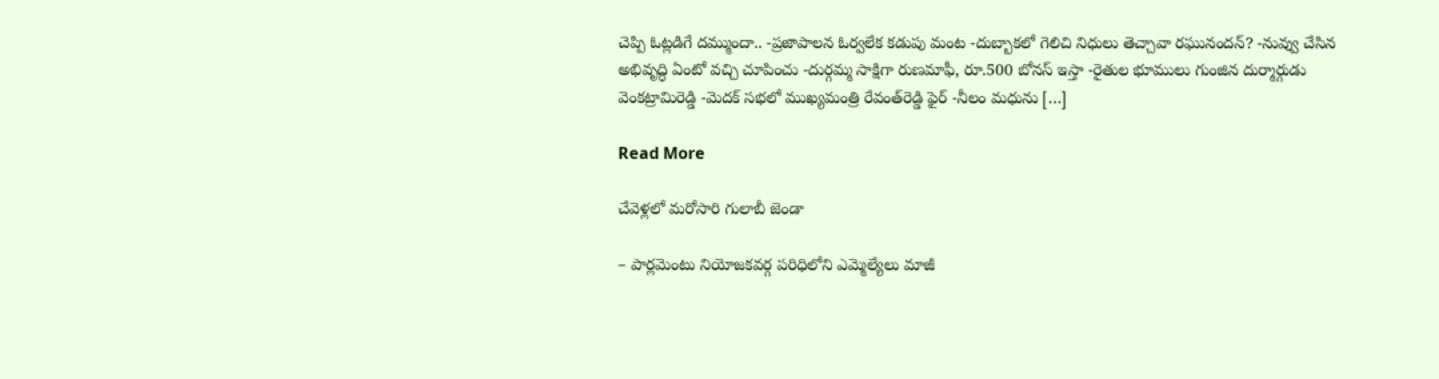చెప్పి ఓట్లడిగే దమ్ముందా.. -ప్రజాపాలన ఓర్వలేక కడుపు మంట -దుబ్బాకలో గెలిచి నిధులు తెచ్చావా రఘునందన్‌? -నువ్వు చేసిన అభివృద్ధి ఏంటో వచ్చి చూపించు -దుర్గమ్మ సాక్షిగా రుణమాఫీ, రూ.500 బోనస్‌ ఇస్తా -రైతుల భూములు గుంజిన దుర్మార్గుడు వెంకట్రామిరెడ్డి -మెదక్‌ సభలో ముఖ్యమంత్రి రేవంత్‌రెడ్డి ఫైర్‌ -నీలం మధును […]

Read More

చేవెళ్లలో మరోసారి గులాబీ జెండా

– పార్లమెంటు నియోజకవర్గ పరిధిలోని ఎమ్మెల్యేలు మాజీ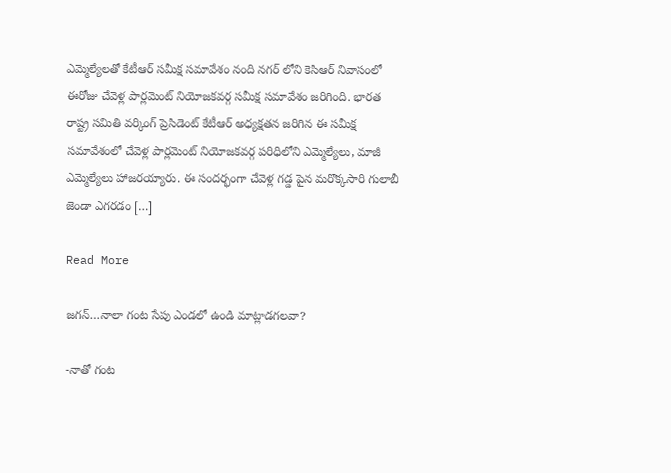ఎమ్మెల్యేలతో కేటీఆర్ సమీక్ష సమావేశం నంది నగర్ లోని కెసిఆర్ నివాసంలో ఈరోజు చేవెళ్ల పార్లమెంట్ నియోజకవర్గ సమీక్ష సమావేశం జరిగింది. భారత రాష్ట్ర సమితి వర్కింగ్ ప్రెసిడెంట్ కేటీఆర్ అధ్యక్షతన జరిగిన ఈ సమీక్ష సమావేశంలో చేవెళ్ల పార్లమెంట్ నియోజకవర్గ పరిధిలోని ఎమ్మెల్యేలు, మాజీ ఎమ్మెల్యేలు హాజరయ్యారు. ఈ సందర్భంగా చేవెళ్ల గడ్డ పైన మరొక్కసారి గులాబీ జెండా ఎగరడం […]

Read More

జగన్‌…నాలా గంట సేపు ఎండలో ఉండి మాట్లాడగలవా?

-నాతో గంట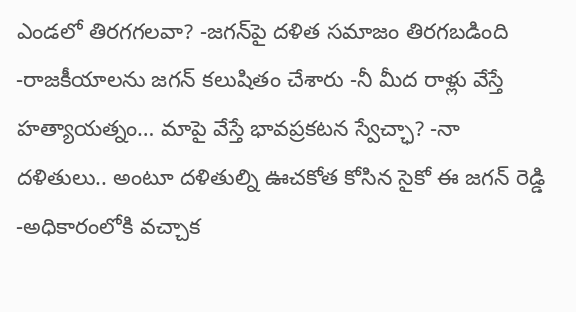ఎండలో తిరగగలవా? -జగన్‌పై దళిత సమాజం తిరగబడింది -రాజకీయాలను జగన్ కలుషితం చేశారు -నీ మీద రాళ్లు వేస్తే హత్యాయత్నం… మాపై వేస్తే భావప్రకటన స్వేచ్ఛా? -నా దళితులు.. అంటూ దళితుల్ని ఊచకోత కోసిన సైకో ఈ జగన్ రెడ్డి -అధికారంలోకి వచ్చాక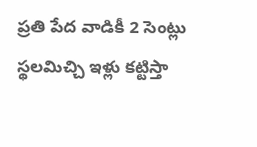ప్రతి పేద వాడికీ 2 సెంట్లు స్థలమిచ్చి ఇళ్లు కట్టిస్తా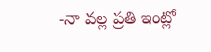-నా వల్ల ప్రతి ఇంట్లో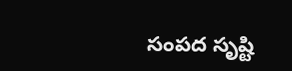సంపద సృష్టి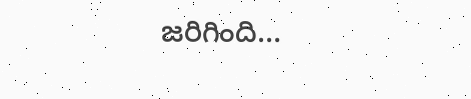జరిగింది…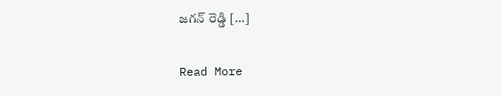జగన్ రెడ్డి […]

Read More